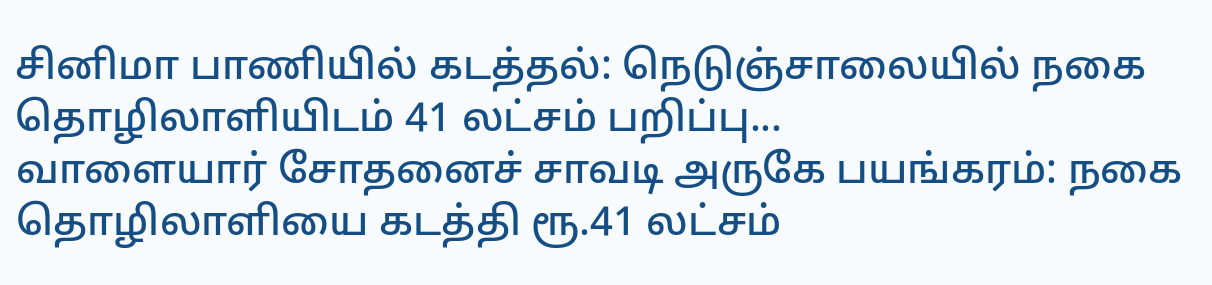சினிமா பாணியில் கடத்தல்: நெடுஞ்சாலையில் நகை தொழிலாளியிடம் 41 லட்சம் பறிப்பு...
வாளையார் சோதனைச் சாவடி அருகே பயங்கரம்: நகை தொழிலாளியை கடத்தி ரூ.41 லட்சம்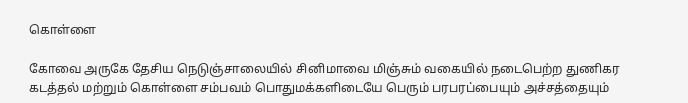கொள்ளை

கோவை அருகே தேசிய நெடுஞ்சாலையில் சினிமாவை மிஞ்சும் வகையில் நடைபெற்ற துணிகர கடத்தல் மற்றும் கொள்ளை சம்பவம் பொதுமக்களிடையே பெரும் பரபரப்பையும் அச்சத்தையும்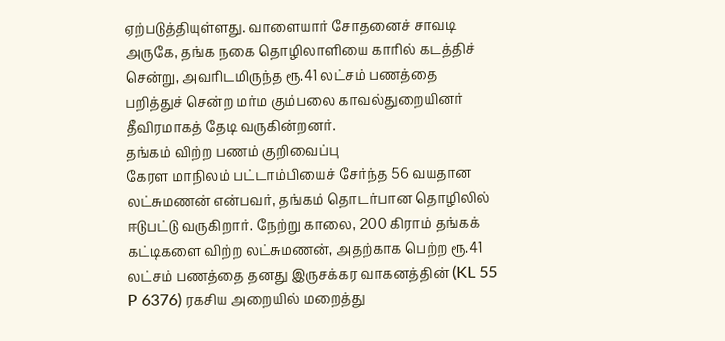ஏற்படுத்தியுள்ளது. வாளையார் சோதனைச் சாவடி அருகே, தங்க நகை தொழிலாளியை காரில் கடத்திச் சென்று, அவரிடமிருந்த ரூ.41 லட்சம் பணத்தை பறித்துச் சென்ற மர்ம கும்பலை காவல்துறையினர் தீவிரமாகத் தேடி வருகின்றனர்.
தங்கம் விற்ற பணம் குறிவைப்பு
கேரள மாநிலம் பட்டாம்பியைச் சேர்ந்த 56 வயதான லட்சுமணன் என்பவர், தங்கம் தொடர்பான தொழிலில் ஈடுபட்டு வருகிறார். நேற்று காலை, 200 கிராம் தங்கக் கட்டிகளை விற்ற லட்சுமணன், அதற்காக பெற்ற ரூ.41 லட்சம் பணத்தை தனது இருசக்கர வாகனத்தின் (KL 55 P 6376) ரகசிய அறையில் மறைத்து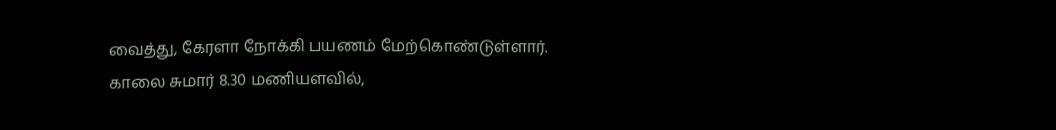வைத்து, கேரளா நோக்கி பயணம் மேற்கொண்டுள்ளார்.
காலை சுமார் 8.30 மணியளவில்,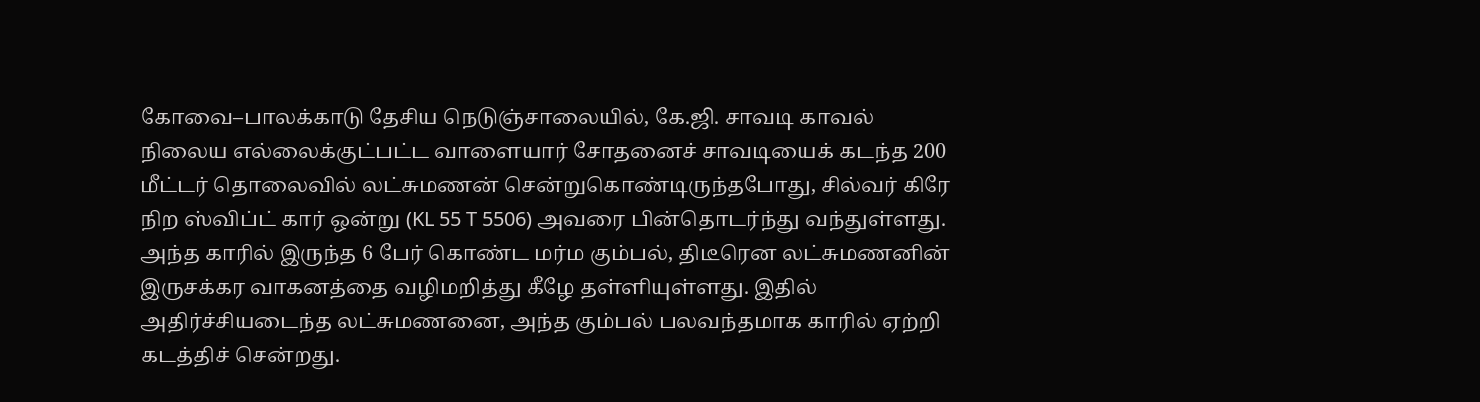கோவை–பாலக்காடு தேசிய நெடுஞ்சாலையில், கே.ஜி. சாவடி காவல் நிலைய எல்லைக்குட்பட்ட வாளையார் சோதனைச் சாவடியைக் கடந்த 200 மீட்டர் தொலைவில் லட்சுமணன் சென்றுகொண்டிருந்தபோது, சில்வர் கிரே நிற ஸ்விப்ட் கார் ஒன்று (KL 55 T 5506) அவரை பின்தொடர்ந்து வந்துள்ளது.
அந்த காரில் இருந்த 6 பேர் கொண்ட மர்ம கும்பல், திடீரென லட்சுமணனின் இருசக்கர வாகனத்தை வழிமறித்து கீழே தள்ளியுள்ளது. இதில் அதிர்ச்சியடைந்த லட்சுமணனை, அந்த கும்பல் பலவந்தமாக காரில் ஏற்றி கடத்திச் சென்றது.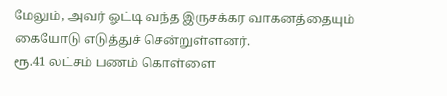மேலும், அவர் ஓட்டி வந்த இருசக்கர வாகனத்தையும் கையோடு எடுத்துச் சென்றுள்ளனர்.
ரூ.41 லட்சம் பணம் கொள்ளை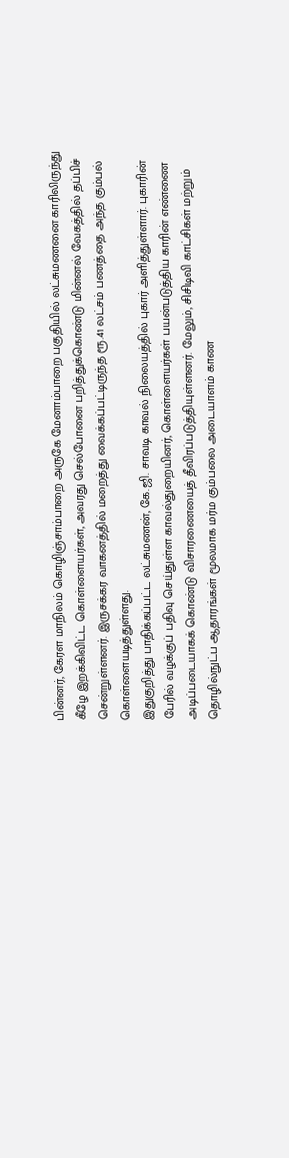பின்னர், கேரள மாநிலம் கொழிஞ்சாம்பாறை அருகே மேனாம்பாறை பகுதியில் லட்சுமணனை காரிலிருந்து கீழே இறக்கிவிட்ட கொள்ளையர்கள், அவரது செல்போனை பறித்துக்கொண்டு மின்னல் வேகத்தில் தப்பிச் சென்றுள்ளனர். இருசக்கர வாகனத்தில் மறைத்து வைக்கப்பட்டிருந்த ரூ.41 லட்சம் பணத்தை அந்த கும்பல் கொள்ளையடித்துள்ளது.
இதுகுறித்து பாதிக்கப்பட்ட லட்சுமணன், கே.ஜி. சாவடி காவல் நிலையத்தில் புகார் அளித்துள்ளார். புகாரின் பேரில் வழக்குப் பதிவு செய்துள்ள காவல்துறையினர், கொள்ளையர்கள் பயன்படுத்திய காரின் எண்ணை அடிப்படையாகக் கொண்டு விசாரணையைத் தீவிரப்படுத்தியுள்ளனர். மேலும், சிசிடிவி காட்சிகள் மற்றும் தொழில்நுட்ப ஆதாரங்கள் மூலமாக மர்ம கும்பலை அடையாளம் காண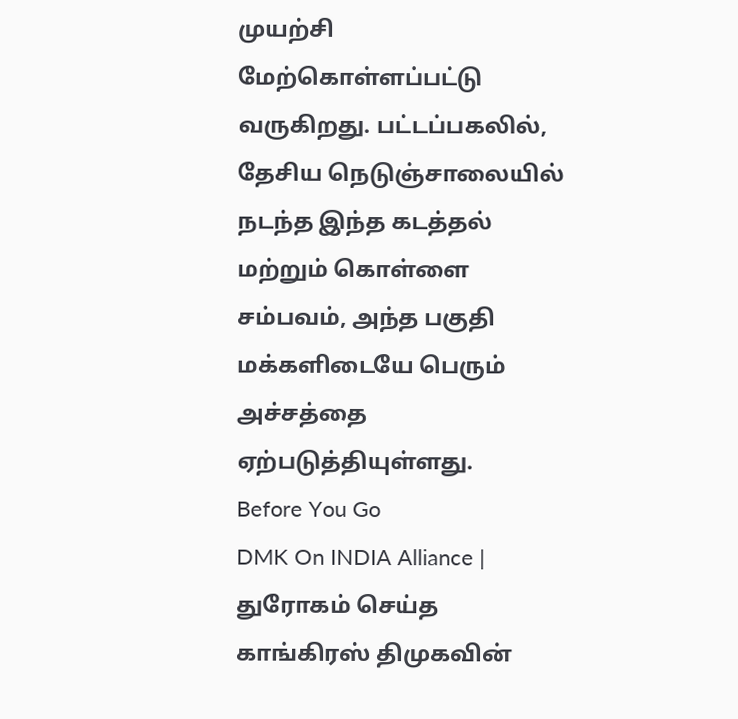முயற்சி மேற்கொள்ளப்பட்டு வருகிறது. பட்டப்பகலில், தேசிய நெடுஞ்சாலையில் நடந்த இந்த கடத்தல் மற்றும் கொள்ளை சம்பவம், அந்த பகுதி மக்களிடையே பெரும் அச்சத்தை ஏற்படுத்தியுள்ளது.
Before You Go
DMK On INDIA Alliance | துரோகம் செய்த காங்கிரஸ் திமுகவின்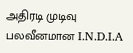அதிரடி முடிவு பலவீனமான I.N.D.I.A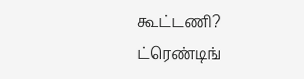கூட்டணி?
ட்ரெண்டிங்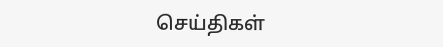செய்திகள்